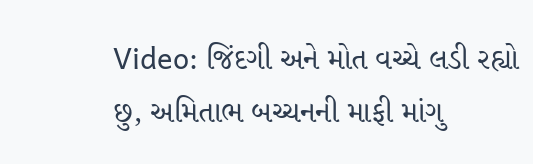Video: જિંદગી અને મોત વચ્ચે લડી રહ્યો છુ, અમિતાભ બચ્ચનની માફી માંગુ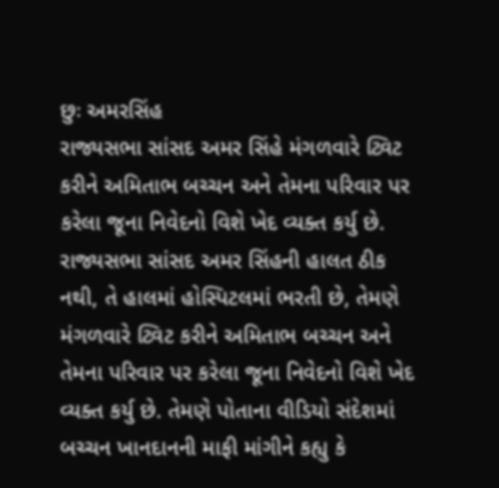છુઃ અમરસિંહ
રાજ્યસભા સાંસદ અમર સિંહે મંગળવારે ટ્વિટ કરીને અમિતાભ બચ્ચન અને તેમના પરિવાર પર કરેલા જૂના નિવેદનો વિશે ખેદ વ્યક્ત કર્યુ છે.
રાજ્યસભા સાંસદ અમર સિંહની હાલત ઠીક નથી, તે હાલમાં હોસ્પિટલમાં ભરતી છે, તેમણે મંગળવારે ટ્વિટ કરીને અમિતાભ બચ્ચન અને તેમના પરિવાર પર કરેલા જૂના નિવેદનો વિશે ખેદ વ્યક્ત કર્યુ છે. તેમણે પોતાના વીડિયો સંદેશમાં બચ્ચન ખાનદાનની માફી માંગીને કહ્યુ કે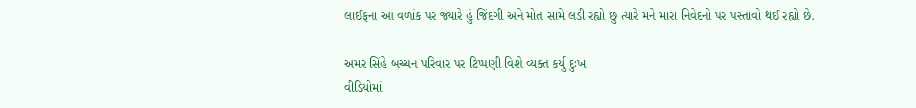લાઈફના આ વળાંક પર જ્યારે હું જિંદગી અને મોત સામે લડી રહ્યો છુ ત્યારે મને મારા નિવેદનો પર પસ્તાવો થઈ રહ્યો છે.

અમર સિંહે બચ્ચન પરિવાર પર ટિપ્પણી વિશે વ્યક્ત કર્યુ દુઃખ
વીડિયોમાં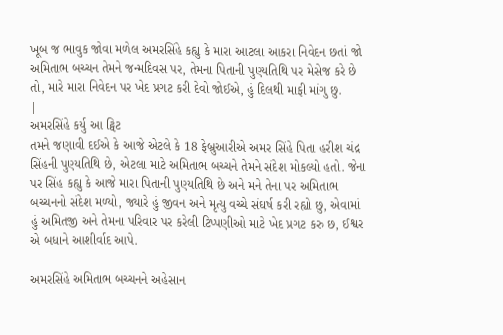ખૂબ જ ભાવુક જોવા મળેલ અમરસિંહે કહ્યુ કે મારા આટલા આકરા નિવેદન છતાં જો અમિતાભ બચ્ચન તેમને જન્મદિવસ પર, તેમના પિતાની પુણ્યતિથિ પર મેસેજ કરે છે તો, મારે મારા નિવેદન પર ખેદ પ્રગટ કરી દેવો જોઈએ, હું દિલથી માફી માંગુ છુ.
|
અમરસિંહે કર્યુ આ ટ્વિટ
તમને જણાવી દઈએ કે આજે એટલે કે 18 ફેબ્રુઆરીએ અમર સિંહે પિતા હરીશ ચંદ્ર સિંહની પુણ્યતિથિ છે, એટલા માટે અમિતાભ બચ્ચને તેમને સંદેશ મોકલ્યો હતો. જેના પર સિંહ કહ્યુ કે આજે મારા પિતાની પુણ્યતિથિ છે અને મને તેના પર અમિતાભ બચ્ચનનો સંદેશ મળ્યો, જ્યારે હું જીવન અને મૃત્યુ વચ્ચે સંઘર્ષ કરી રહ્યો છુ, એવામાં હું અમિતજી અને તેમના પરિવાર પર કરેલી ટિપ્પણીઓ માટે ખેદ પ્રગટ કરુ છ, ઈશ્વર એ બધાને આશીર્વાદ આપે.

અમરસિંહે અમિતાભ બચ્ચનને અહેસાન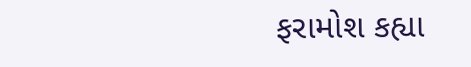ફરામોશ કહ્યા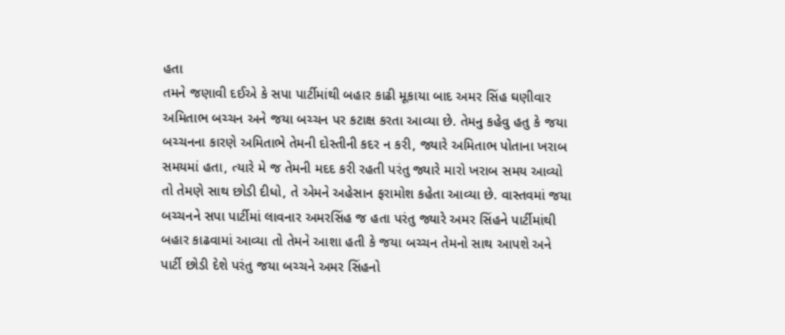હતા
તમને જણાવી દઈએ કે સપા પાર્ટીમાંથી બહાર કાઢી મૂકાયા બાદ અમર સિંહ ઘણીવાર અમિતાભ બચ્ચન અને જયા બચ્ચન પર કટાક્ષ કરતા આવ્યા છે. તેમનુ કહેવુ હતુ કે જયા બચ્ચનના કારણે અમિતાભે તેમની દોસ્તીની કદર ન કરી, જ્યારે અમિતાભ પોતાના ખરાબ સમયમાં હતા, ત્યારે મે જ તેમની મદદ કરી રહતી પરંતુ જ્યારે મારો ખરાબ સમય આવ્યો તો તેમણે સાથ છોડી દીધો, તે એમને અહેસાન ફરામોશ કહેતા આવ્યા છે. વાસ્તવમાં જયા બચ્ચનને સપા પાર્ટીમાં લાવનાર અમરસિંહ જ હતા પરંતુ જ્યારે અમર સિંહને પાર્ટીમાંથી બહાર કાઢવામાં આવ્યા તો તેમને આશા હતી કે જયા બચ્ચન તેમનો સાથ આપશે અને પાર્ટી છોડી દેશે પરંતુ જયા બચ્ચને અમર સિંહનો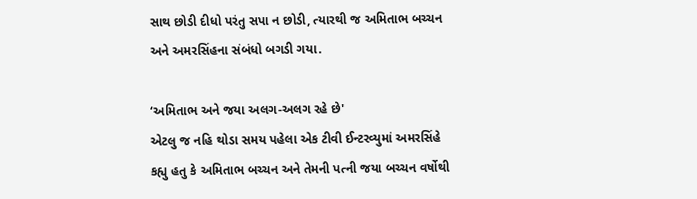સાથ છોડી દીધો પરંતુ સપા ન છોડી, ત્યારથી જ અમિતાભ બચ્ચન અને અમરસિંહના સંબંધો બગડી ગયા.

‘અમિતાભ અને જયા અલગ-અલગ રહે છે'
એટલુ જ નહિ થોડા સમય પહેલા એક ટીવી ઈન્ટરવ્યુમાં અમરસિંહે કહ્યુ હતુ કે અમિતાભ બચ્ચન અને તેમની પત્ની જયા બચ્ચન વર્ષોથી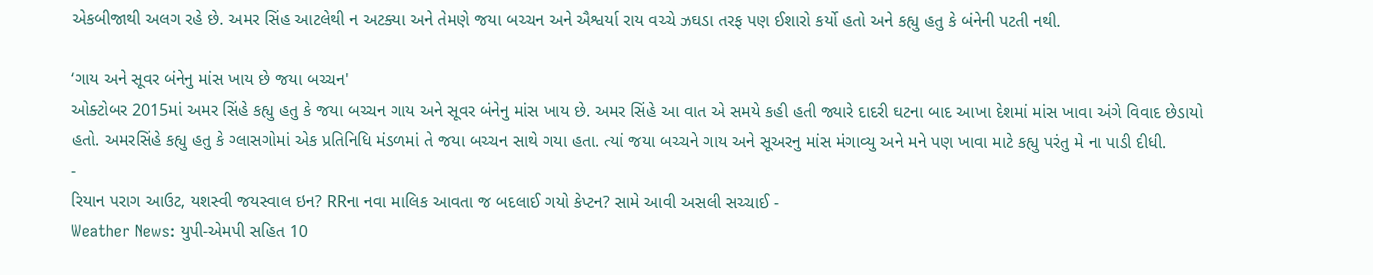એકબીજાથી અલગ રહે છે. અમર સિંહ આટલેથી ન અટક્યા અને તેમણે જયા બચ્ચન અને ઐશ્વર્યા રાય વચ્ચે ઝઘડા તરફ પણ ઈશારો કર્યો હતો અને કહ્યુ હતુ કે બંનેની પટતી નથી.

‘ગાય અને સૂવર બંનેનુ માંસ ખાય છે જયા બચ્ચન'
ઓક્ટોબર 2015માં અમર સિંહે કહ્યુ હતુ કે જયા બચ્ચન ગાય અને સૂવર બંનેનુ માંસ ખાય છે. અમર સિંહે આ વાત એ સમયે કહી હતી જ્યારે દાદરી ઘટના બાદ આખા દેશમાં માંસ ખાવા અંગે વિવાદ છેડાયો હતો. અમરસિંહે કહ્યુ હતુ કે ગ્લાસગોમાં એક પ્રતિનિધિ મંડળમાં તે જયા બચ્ચન સાથે ગયા હતા. ત્યાં જયા બચ્ચને ગાય અને સૂઅરનુ માંસ મંગાવ્યુ અને મને પણ ખાવા માટે કહ્યુ પરંતુ મે ના પાડી દીધી.
-
રિયાન પરાગ આઉટ, યશસ્વી જયસ્વાલ ઇન? RRના નવા માલિક આવતા જ બદલાઈ ગયો કેપ્ટન? સામે આવી અસલી સચ્ચાઈ -
Weather News: યુપી-એમપી સહિત 10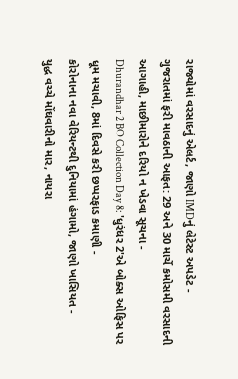રાજ્યોમાં વરસાદનું એલર્ટ, જાણો IMDનું લેટેસ્ટ અપડેટ -
ગુજરાતમાં ફરી માવઠાની આફત: 29 અને 30 માર્ચે કમોસમી વરસાદની આગાહી, માછીમારોને દરિયો ન ખેડવા સૂચના -
Dhurandhar 2 BO Collection Day 8: 'ધુરંધર 2'એ બોક્સ ઓફિસ પર ધૂમ મચાવી, 8માં દિવસે કરી છપ્પરફાડ કમાણી -
કોરોનાના નવા વેરિયન્ટથી દુનિયામાં હંગામો, જાણો ખાસિયત -
યુદ્ધ વચ્ચે મોંઘવારીનો માર, નાયરા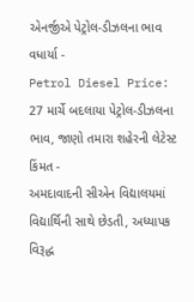એનર્જીએ પેટ્રોલ-ડીઝલના ભાવ વધાર્યા -
Petrol Diesel Price: 27 માર્ચે બદલાયા પેટ્રોલ-ડીઝલના ભાવ, જાણો તમારા શહેરની લેટેસ્ટ કિંમત -
અમદાવાદની સીએન વિદ્યાલયમાં વિદ્યાર્થિની સાથે છેડતી, અધ્યાપક વિરૂદ્ધ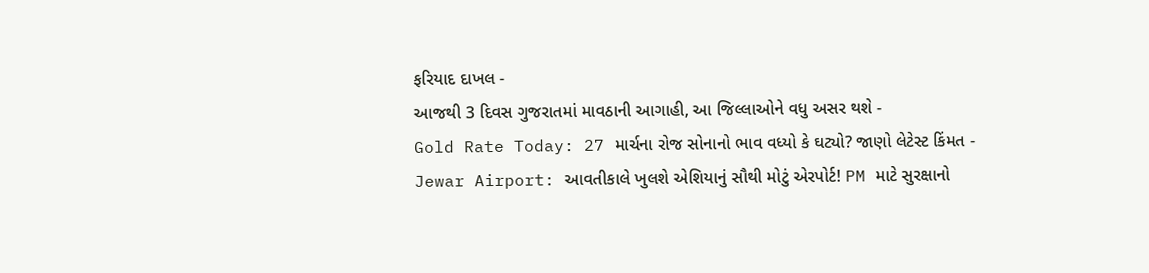ફરિયાદ દાખલ -
આજથી 3 દિવસ ગુજરાતમાં માવઠાની આગાહી, આ જિલ્લાઓને વધુ અસર થશે -
Gold Rate Today: 27 માર્ચના રોજ સોનાનો ભાવ વધ્યો કે ઘટ્યો? જાણો લેટેસ્ટ કિંમત -
Jewar Airport: આવતીકાલે ખુલશે એશિયાનું સૌથી મોટું એરપોર્ટ! PM માટે સુરક્ષાનો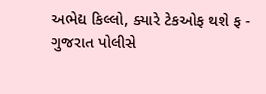અભેદ્ય કિલ્લો, ક્યારે ટેકઓફ થશે ફ -
ગુજરાત પોલીસે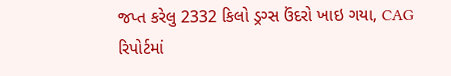જપ્ત કરેલુ 2332 કિલો ડ્રગ્સ ઉંદરો ખાઇ ગયા, CAG રિપોર્ટમાં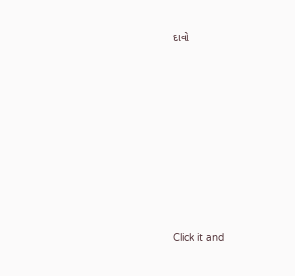દાવો









Click it and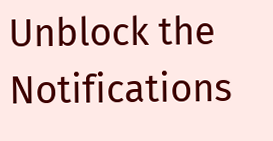Unblock the Notifications